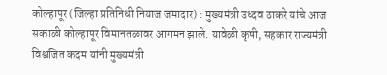कोल्हापूर (जिल्हा प्रतिनिधी नियाज जमादार) : मुख्यमंत्री उध्दव ठाकरे यांचे आज सकाळी कोल्हापूर विमानतळावर आगमन झाले. यावेळी कृषी, सहकार राज्यमंत्री विश्वजित कदम यांनी मुख्यमंत्री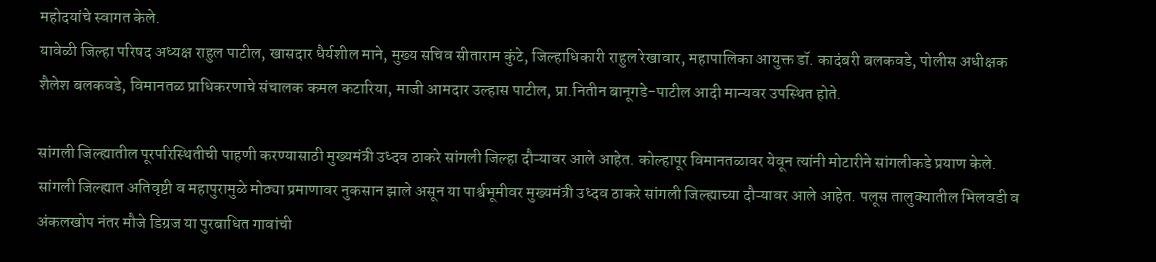महोदयांचे स्वागत केले.
यावेळी जिल्हा परिषद अध्यक्ष राहुल पाटील, खासदार धैर्यशील माने, मुख्य सचिव सीताराम कुंटे, जिल्हाधिकारी राहुल रेखावार, महापालिका आयुक्त डॉ. कादंबरी बलकवडे, पोलीस अधीक्षक शैलेश बलकवडे, विमानतळ प्राधिकरणाचे संचालक कमल कटारिया, माजी आमदार उल्हास पाटील, प्रा.नितीन बानूगडे-पाटील आदी मान्यवर उपस्थित होते.

सांगली जिल्ह्यातील पूरपरिस्थितीची पाहणी करण्यासाठी मुख्यमंत्री उध्दव ठाकरे सांगली जिल्हा दौऱ्यावर आले आहेत. कोल्हापूर विमानतळावर येवून त्यांनी मोटारीने सांगलीकडे प्रयाण केले.
सांगली जिल्ह्यात अतिवृष्टी व महापुरामुळे मोठ्या प्रमाणावर नुकसान झाले असून या पार्श्वभूमीवर मुख्यमंत्री उध्दव ठाकरे सांगली जिल्ह्याच्या दौऱ्यावर आले आहेत. पलूस तालुक्यातील भिलवडी व अंकलखोप नंतर मौजे डिग्रज या पुरबाधित गावांची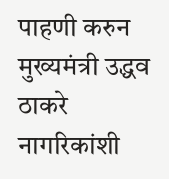पाहणी करुन मुख्यमंत्री उद्धव ठाकरे नागरिकांशी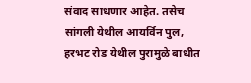संवाद साधणार आहेत. तसेच सांगली येथील आयर्विन पुल, हरभट रोड येथील पुरामुळे बाधीत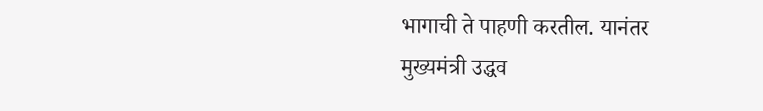भागाची ते पाहणी करतील. यानंतर मुख्यमंत्री उद्धव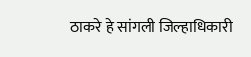ठाकरे हे सांगली जिल्हाधिकारी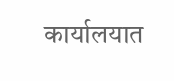कार्यालयात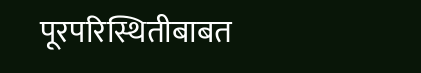पूरपरिस्थितीबाबत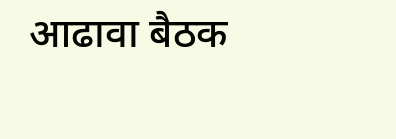आढावा बैठक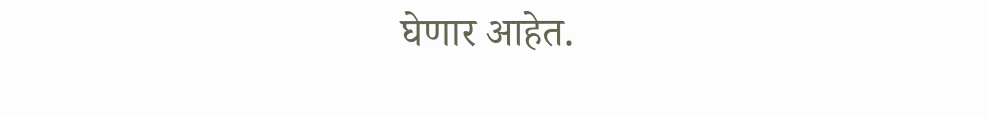घेणार आहेत.